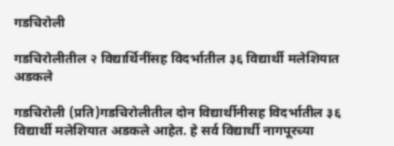गडचिरोली

गडचिरोलीतील २ विद्यार्थिनींसह विदर्भातील ३६ विद्यार्थी मलेशियात अडकले

गडचिरोली (प्रति)गडचिरोलीतील दोन विद्यार्थीनीसह विदर्भातील ३६ विद्यार्थी मलेशियात अडकले आहेत. हे सर्व विद्यार्थी नागपूरच्या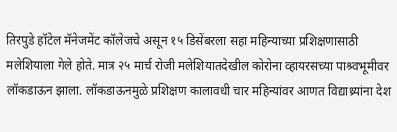तिरपुडे हॉटेल मॅनेजमेंट कॉलेजचे असून १५ डिसेंबरला सहा महिन्याच्या प्रशिक्षणासाठी मलेशियाला गेले होते. मात्र २५ मार्च रोजी मलेशियातदेखील कोरोना व्हायरसच्या पाश्र्वभूमीवर लॉकडाऊन झाला. लॉकडाऊनमुळे प्रशिक्षण कालावधी चार महिन्यांवर आणत विद्याथ्र्यांना देश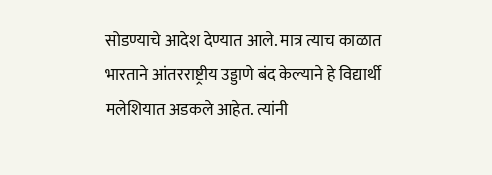सोडण्याचे आदेश देण्यात आले. मात्र त्याच काळात भारताने आंतरराष्ट्रीय उड्डाणे बंद केल्याने हे विद्यार्थी मलेशियात अडकले आहेत. त्यांनी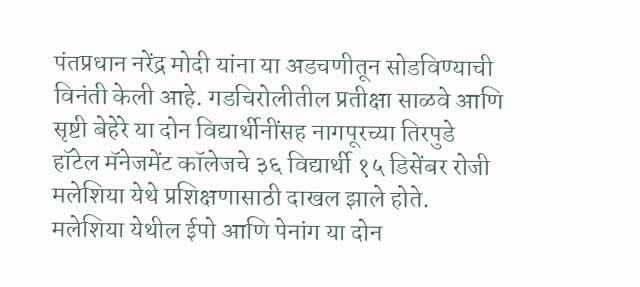पंतप्रधान नरेंद्र मोदी यांना या अडचणीतून सोडविण्याची विनंती केली आहे. गडचिरोलीतील प्रतीक्षा साळवे आणि सृष्टी बेहेरे या दोन विद्यार्थीनींसह नागपूरच्या तिरपुडे हॉटेल मॅनेजमेंट कॉलेजचे ३६ विद्यार्थी १५ डिसेंबर रोजी मलेशिया येथे प्रशिक्षणासाठी दाखल झाले होते. मलेशिया येथील ईपो आणि पेनांग या दोन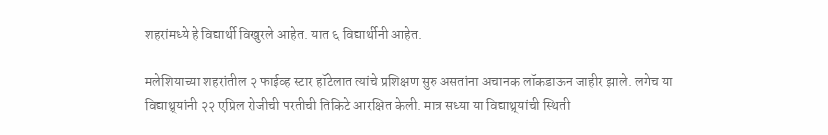शहरांमध्ये हे विद्यार्थी विखुरले आहेत. यात ६ विद्यार्थीनी आहेत.

मलेशियाच्या शहरांतील २ फाईव्ह स्टार हॉटेलात त्यांचे प्रशिक्षण सुरु असतांना अचानक लॉकडाऊन जाहीर झाले. लगेच या विद्याथ्र्यांनी २२ एप्रिल रोजीची परतीची तिकिटे आरक्षित केली. मात्र सध्या या विद्याथ्र्यांची स्थिती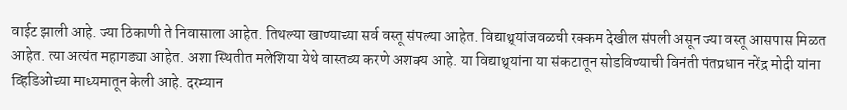वाईट झाली आहे. ज्या ठिकाणी ते निवासाला आहेत. तिथल्या खाण्याच्या सर्व वस्तू संपल्या आहेत. विद्याथ्र्यांजवळची रक्कम देखील संपली असून ज्या वस्तू आसपास मिळत आहेत. त्या अत्यंत महागड्या आहेत. अशा स्थितीत मलेशिया येथे वास्तव्य करणे अशक्य आहे. या विद्याथ्र्यांना या संकटातून सोडविण्याची विनंती पंतप्रधान नरेंद्र मोदी यांना व्हिडिओच्या माध्यमातून केली आहे. दरम्यान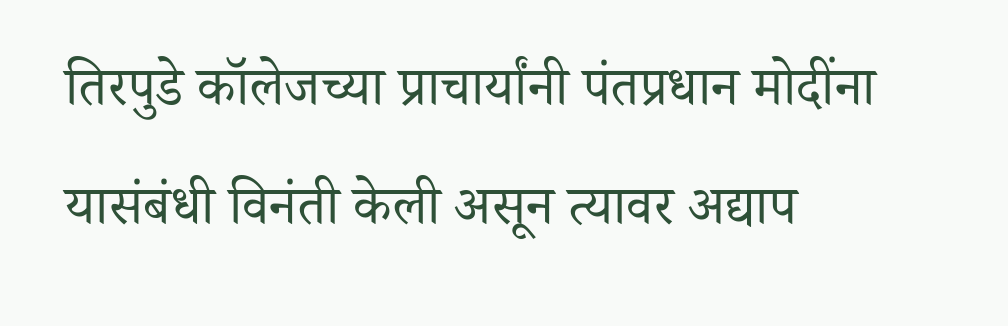तिरपुडे कॉलेजच्या प्राचार्यांनी पंतप्रधान मोदींना यासंबंधी विनंती केली असून त्यावर अद्याप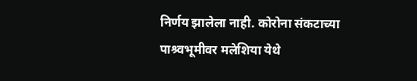निर्णय झालेला नाही. कोरोना संकटाच्या पाश्र्वभूमीवर मलेशिया येथे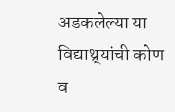अडकलेल्या या विद्याथ्र्यांची कोण व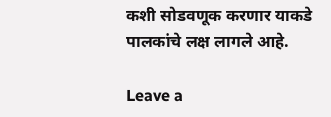कशी सोडवणूक करणार याकडे पालकांचे लक्ष लागले आहे.

Leave a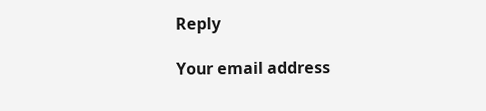Reply

Your email address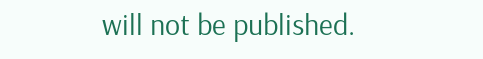will not be published.